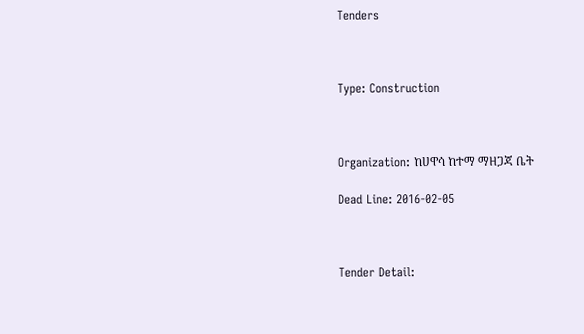Tenders



Type: Construction



Organization: ከሀዋሳ ከተማ ማዘጋጃ ቤት

Dead Line: 2016-02-05



Tender Detail: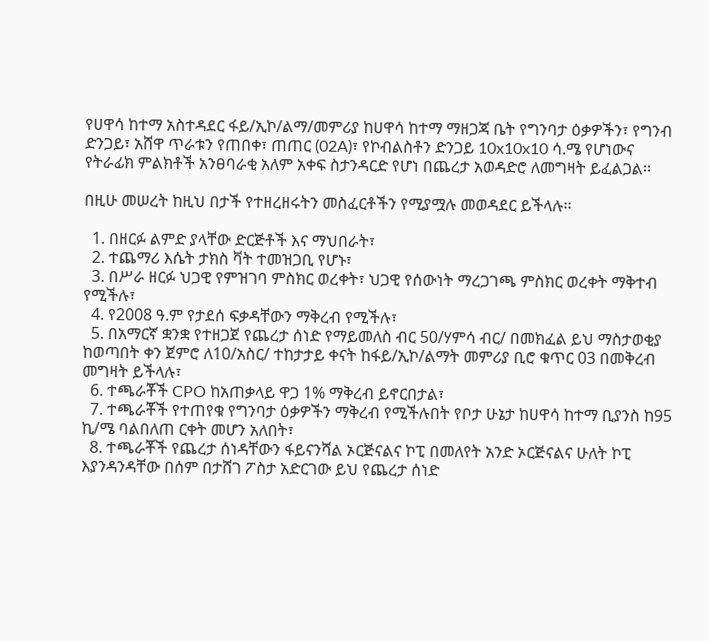የሀዋሳ ከተማ አስተዳደር ፋይ/ኢኮ/ልማ/መምሪያ ከሀዋሳ ከተማ ማዘጋጃ ቤት የግንባታ ዕቃዎችን፣ የግንብ ድንጋይ፣ አሸዋ ጥራቱን የጠበቀ፣ ጠጠር (02A)፣ የኮብልስቶን ድንጋይ 10x10x10 ሳ.ሜ የሆነውና የትራፊክ ምልክቶች አንፀባራቂ አለም አቀፍ ስታንዳርድ የሆነ በጨረታ አወዳድሮ ለመግዛት ይፈልጋል፡፡

በዚሁ መሠረት ከዚህ በታች የተዘረዘሩትን መስፈርቶችን የሚያሟሉ መወዳደር ይችላሉ፡፡

  1. በዘርፉ ልምድ ያላቸው ድርጅቶች እና ማህበራት፣
  2. ተጨማሪ እሴት ታክስ ቫት ተመዝጋቢ የሆኑ፣
  3. በሥራ ዘርፉ ህጋዊ የምዝገባ ምስክር ወረቀት፣ ህጋዊ የሰውነት ማረጋገጫ ምስክር ወረቀት ማቅተብ የሚችሉ፣
  4. የ2008 ዓ.ም የታደሰ ፍቃዳቸውን ማቅረብ የሚችሉ፣
  5. በአማርኛ ቋንቋ የተዘጋጀ የጨረታ ሰነድ የማይመለስ ብር 50/ሃምሳ ብር/ በመክፈል ይህ ማስታወቂያ ከወጣበት ቀን ጀምሮ ለ10/አስር/ ተከታታይ ቀናት ከፋይ/ኢኮ/ልማት መምሪያ ቢሮ ቁጥር 03 በመቅረብ መግዛት ይችላሉ፣
  6. ተጫራቾች CPO ከአጠቃላይ ዋጋ 1% ማቅረብ ይኖርበታል፣
  7. ተጫራቾች የተጠየቁ የግንባታ ዕቃዎችን ማቅረብ የሚችሉበት የቦታ ሁኔታ ከሀዋሳ ከተማ ቢያንስ ከ95 ኪ/ሜ ባልበለጠ ርቀት መሆን አለበት፣
  8. ተጫራቾች የጨረታ ሰነዳቸውን ፋይናንሻል ኦርጅናልና ኮፒ በመለየት አንድ ኦርጅናልና ሁለት ኮፒ እያንዳንዳቸው በሰም በታሸገ ፖስታ አድርገው ይህ የጨረታ ሰነድ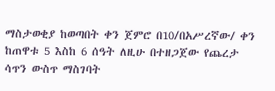ማስታወቂያ ከወጣበት ቀን ጀምሮ በ10/በአሥረኛው/ ቀን ከጠዋቱ 5 እስከ 6 ሰዓት ለዚሁ በተዘጋጀው የጨረታ ሳጥን ውስጥ ማስገባት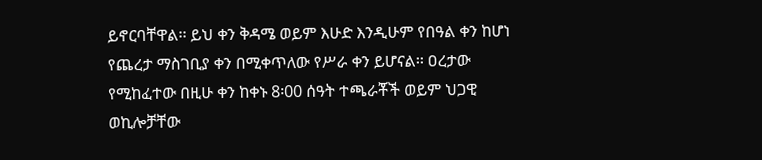ይኖርባቸዋል፡፡ ይህ ቀን ቅዳሜ ወይም እሁድ እንዲሁም የበዓል ቀን ከሆነ የጨረታ ማስገቢያ ቀን በሚቀጥለው የሥራ ቀን ይሆናል፡፡ ዐረታው የሚከፈተው በዚሁ ቀን ከቀኑ 8፡00 ሰዓት ተጫራቾች ወይም ህጋዊ ወኪሎቻቸው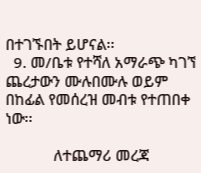በተገኙበት ይሆናል፡፡
  9. መ/ቤቱ የተሻለ አማራጭ ካገኘ ጨረታውን ሙሉበሙሉ ወይም በከፊል የመሰረዝ መብቱ የተጠበቀ ነው፡፡

            ለተጨማሪ መረጃ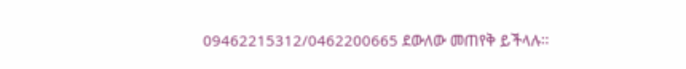09462215312/0462200665 ደውለው መጠየቅ ይችላሉ፡፡